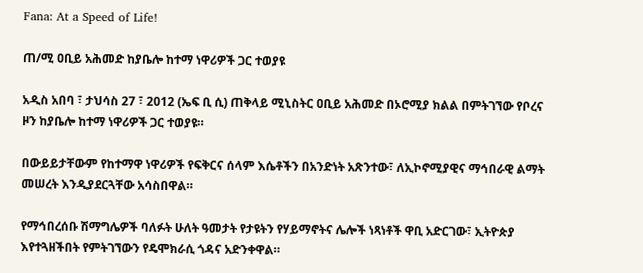Fana: At a Speed of Life!

ጠ/ሚ ዐቢይ አሕመድ ከያቤሎ ከተማ ነዋሪዎች ጋር ተወያዩ

አዲስ አበባ ፣ ታህሳስ 27 ፣ 2012 (ኤፍ ቢ ሲ) ጠቅላይ ሚኒስትር ዐቢይ አሕመድ በኦሮሚያ ክልል በምትገኘው የቦረና ዞን ከያቤሎ ከተማ ነዋሪዎች ጋር ተወያዩ።

በውይይታቸውም የከተማዋ ነዋሪዎች የፍቅርና ሰላም እሴቶችን በአንድነት አጽንተው፣ ለኢኮኖሚያዊና ማኅበራዊ ልማት መሠረት እንዲያደርጓቸው አሳስበዋል።

የማኅበረሰቡ ሽማግሌዎች ባለፉት ሁለት ዓመታት የታዩትን የሃይማኖትና ሌሎች ነጻነቶች ዋቢ አድርገው፣ ኢትዮጵያ እየተጓዘችበት የምትገኘውን የዴሞክራሲ ጎዳና አድንቀዋል።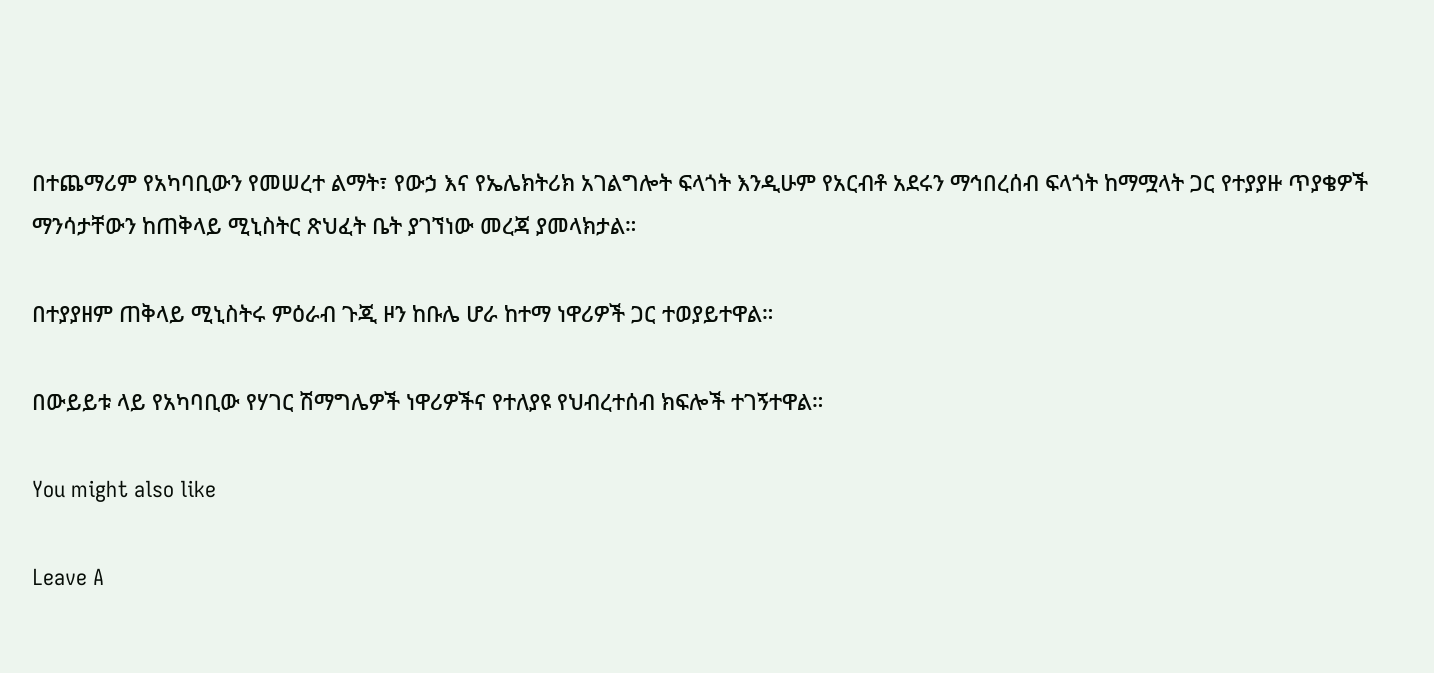በተጨማሪም የአካባቢውን የመሠረተ ልማት፣ የውኃ እና የኤሌክትሪክ አገልግሎት ፍላጎት እንዲሁም የአርብቶ አደሩን ማኅበረሰብ ፍላጎት ከማሟላት ጋር የተያያዙ ጥያቄዎች ማንሳታቸውን ከጠቅላይ ሚኒስትር ጽህፈት ቤት ያገኘነው መረጃ ያመላክታል።

በተያያዘም ጠቅላይ ሚኒስትሩ ምዕራብ ጉጂ ዞን ከቡሌ ሆራ ከተማ ነዋሪዎች ጋር ተወያይተዋል።

በውይይቱ ላይ የአካባቢው የሃገር ሽማግሌዎች ነዋሪዎችና የተለያዩ የህብረተሰብ ክፍሎች ተገኝተዋል።

You might also like

Leave A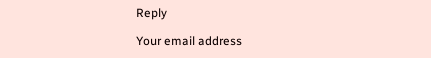Reply

Your email address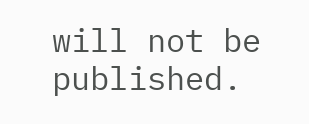will not be published.